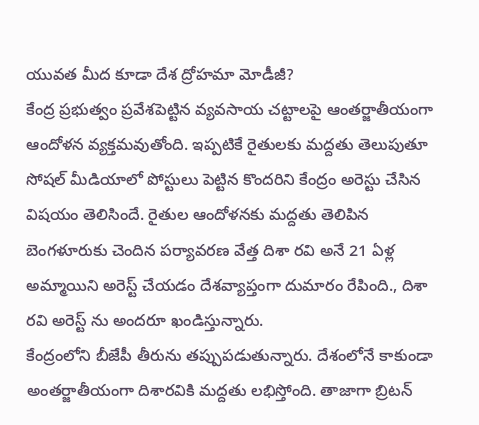యువత మీద కూడా దేశ ద్రోహమా మోడీజీ?
కేంద్ర ప్రభుత్వం ప్రవేశపెట్టిన వ్యవసాయ చట్టాలపై ఆంతర్జాతీయంగా ఆందోళన వ్యక్తమవుతోంది. ఇప్పటికే రైతులకు మద్దతు తెలుపుతూ సోషల్ మీడియాలో పోస్టులు పెట్టిన కొందరిని కేంద్రం అరెస్టు చేసిన విషయం తెలిసిందే. రైతుల ఆందోళనకు మద్దతు తెలిపిన బెంగళూరుకు చెందిన పర్యావరణ వేత్త దిశా రవి అనే 21 ఏళ్ల అమ్మాయిని అరెస్ట్ చేయడం దేశవ్యాప్తంగా దుమారం రేపింది., దిశా రవి అరెస్ట్ ను అందరూ ఖండిస్తున్నారు.
కేంద్రంలోని బీజేపీ తీరును తప్పుపడుతున్నారు. దేశంలోనే కాకుండా అంతర్జాతీయంగా దిశారవికి మద్దతు లభిస్తోంది. తాజాగా బ్రిటన్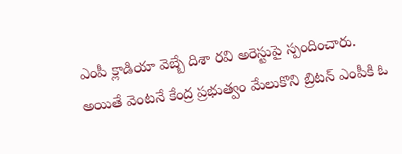ఎంపీ క్లాడియా వెబ్బే దిశా రవి అరెస్టుపై స్పందించారు. అయితే వెంటనే కేంద్ర ప్రభుత్వం మేలుకొని బ్రిటన్ ఎంపీకి ఓ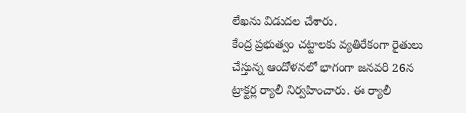లేఖను విడుదల చేశారు.
కేంద్ర ప్రభుత్వం చట్టాలకు వ్యతిరేకంగా రైతులు చేస్తున్న ఆందోళనలో భాగంగా జనవరి 26న ట్రాక్టర్ల ర్యాలీ నిర్వహించారు. ఈ ర్యాలీ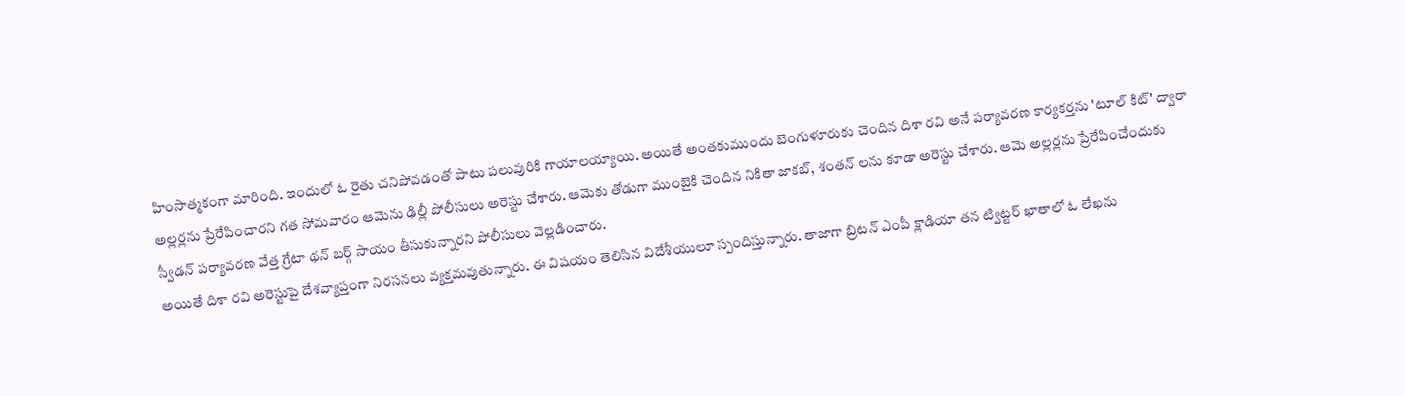హింసాత్మకంగా మారింది. ఇందులో ఓ రైతు చనిపోవడంతో పాటు పలువురికి గాయాలయ్యాయి. అయితే అంతకుముందు బెంగుళూరుకు చెందిన దిశా రవి అనే పర్యావరణ కార్యకర్తను 'టూల్ కిట్' ద్వారా అల్లర్లను ప్రేరేపించారని గత సోమవారం ఆమెను ఢిల్లీ పోలీసులు అరెస్టు చేశారు. ఆమెకు తోడుగా ముంబైకి చెందిన నికితా జాకబ్, శంతన్ లను కూడా అరెస్టు చేశారు. ఆమె అల్లర్లను ప్రేరేపించేందుకు స్వీడన్ పర్యావరణ వేత్త గ్రేటా థన్ బర్గ్ సాయం తీసుకున్నారని పోలీసులు వెల్లడించారు.
అయితే దిశా రవి అరెస్టుపై దేశవ్యాప్తంగా నిరసనలు వ్యక్తమవుతున్నారు. ఈ విషయం తెలిసిన విదేశీయులూ స్పందిస్తున్నారు. తాజాగా బ్రిటన్ ఎంపీ క్లాడియా తన ట్విట్టర్ ఖాతాలో ఓ లేఖను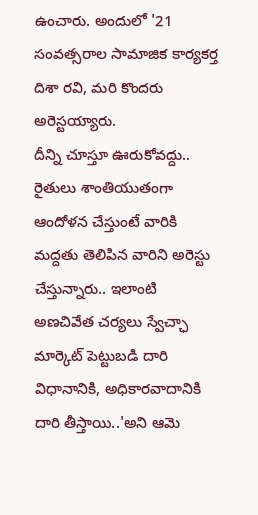ఉంచారు. అందులో '21 సంవత్సరాల సామాజిక కార్యకర్త దిశా రవి, మరి కొందరు అరెస్టయ్యారు.
దీన్ని చూస్తూ ఊరుకోవద్దు.. రైతులు శాంతియుతంగా ఆందోళన చేస్తుంటే వారికి మద్దతు తెలిపిన వారిని అరెస్టు చేస్తున్నారు.. ఇలాంటి అణచివేత చర్యలు స్వేచ్ఛా మార్కెట్ పెట్టుబడి దారి విధానానికి, అధికారవాదానికి దారి తీస్తాయి..'అని ఆమె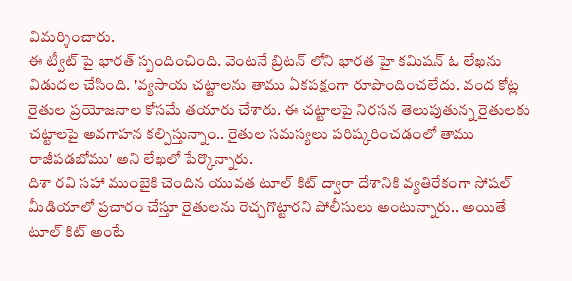విమర్శించారు.
ఈ ట్వీట్ పై భారత్ స్పందించింది. వెంటనే బ్రిటన్ లోని భారత హై కమిషన్ ఓ లేఖను విడుదల చేసింది. 'వ్యసాయ చట్టాలను తాము ఏకపక్షంగా రూపొందించలేదు. వంద కోట్ల రైతుల ప్రయోజనాల కోసమే తయారు చేశారు. ఈ చట్టాలపై నిరసన తెలుపుతున్న రైతులకు చట్టాలపై అవగాహన కల్పిస్తున్నాం.. రైతుల సమస్యలు పరిష్కరించడంలో తాము రాజీపడబోము' అని లేఖలో పేర్కొన్నారు.
దిశా రవి సహా ముంబైకి చెందిన యువత టూల్ కిట్ ద్వారా దేశానికి వ్యతిరేకంగా సోషల్ మీడియాలో ప్రచారం చేస్తూ రైతులను రెచ్చగొట్టారని పోలీసులు అంటున్నారు.. అయితే టూల్ కిట్ అంటే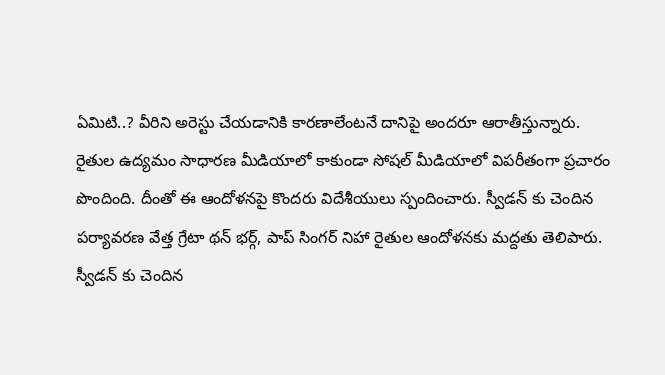ఏమిటి..? వీరిని అరెస్టు చేయడానికి కారణాలేంటనే దానిపై అందరూ ఆరాతీస్తున్నారు.
రైతుల ఉద్యమం సాధారణ మీడియాలో కాకుండా సోషల్ మీడియాలో విపరీతంగా ప్రచారం పొందింది. దీంతో ఈ ఆందోళనపై కొందరు విదేశీయులు స్పందించారు. స్వీడన్ కు చెందిన పర్యావరణ వేత్త గ్రేటా థన్ భర్గ్, పాప్ సింగర్ నిహా రైతుల ఆందోళనకు మద్దతు తెలిపారు. స్వీడన్ కు చెందిన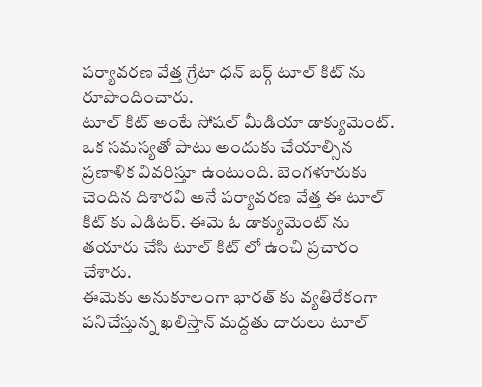పర్యావరణ వేత్త గ్రేటా ధన్ బర్గ్ టూల్ కిట్ ను రూపొందించారు.
టూల్ కిట్ అంటే సోషల్ మీడియా డాక్యుమెంట్. ఒక సమస్యతో పాటు అందుకు చేయాల్సిన ప్రణాళిక వివరిస్తూ ఉంటుంది. బెంగళూరుకు చెందిన దిశారవి అనే పర్యావరణ వేత్త ఈ టూల్ కిట్ కు ఎడిటర్. ఈమె ఓ డాక్యుమెంట్ ను తయారు చేసి టూల్ కిట్ లో ఉంచి ప్రచారం చేశారు.
ఈమెకు అనుకూలంగా భారత్ కు వ్యతిరేకంగా పనిచేస్తున్న ఖలిస్తాన్ మద్దతు దారులు టూల్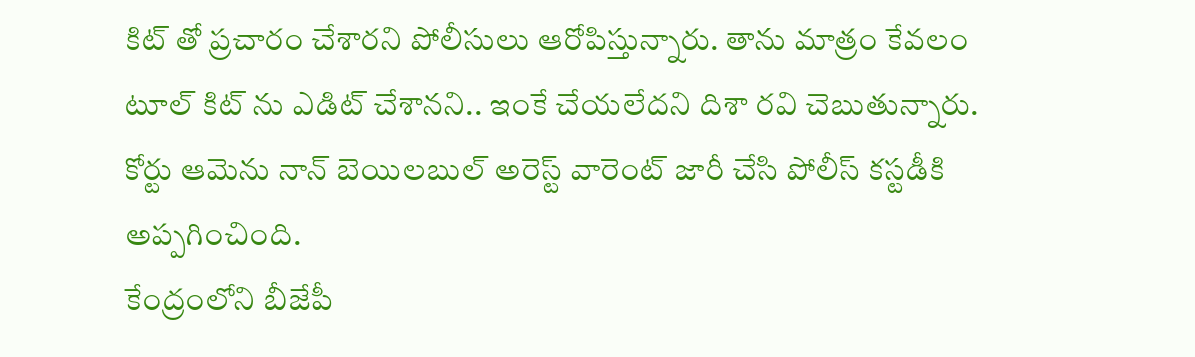కిట్ తో ప్రచారం చేశారని పోలీసులు ఆరోపిస్తున్నారు. తాను మాత్రం కేవలం టూల్ కిట్ ను ఎడిట్ చేశానని.. ఇంకే చేయలేదని దిశా రవి చెబుతున్నారు. కోర్టు ఆమెను నాన్ బెయిలబుల్ అరెస్ట్ వారెంట్ జారీ చేసి పోలీస్ కస్టడీకి అప్పగించింది.
కేంద్రంలోని బీజేపీ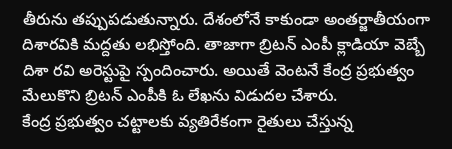తీరును తప్పుపడుతున్నారు. దేశంలోనే కాకుండా అంతర్జాతీయంగా దిశారవికి మద్దతు లభిస్తోంది. తాజాగా బ్రిటన్ ఎంపీ క్లాడియా వెబ్బే దిశా రవి అరెస్టుపై స్పందించారు. అయితే వెంటనే కేంద్ర ప్రభుత్వం మేలుకొని బ్రిటన్ ఎంపీకి ఓ లేఖను విడుదల చేశారు.
కేంద్ర ప్రభుత్వం చట్టాలకు వ్యతిరేకంగా రైతులు చేస్తున్న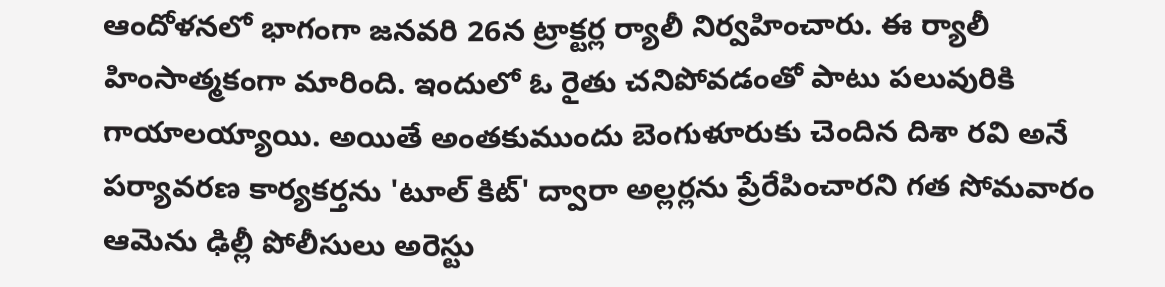ఆందోళనలో భాగంగా జనవరి 26న ట్రాక్టర్ల ర్యాలీ నిర్వహించారు. ఈ ర్యాలీ హింసాత్మకంగా మారింది. ఇందులో ఓ రైతు చనిపోవడంతో పాటు పలువురికి గాయాలయ్యాయి. అయితే అంతకుముందు బెంగుళూరుకు చెందిన దిశా రవి అనే పర్యావరణ కార్యకర్తను 'టూల్ కిట్' ద్వారా అల్లర్లను ప్రేరేపించారని గత సోమవారం ఆమెను ఢిల్లీ పోలీసులు అరెస్టు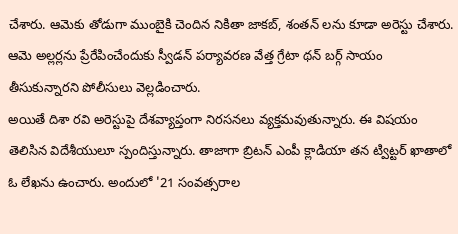చేశారు. ఆమెకు తోడుగా ముంబైకి చెందిన నికితా జాకబ్, శంతన్ లను కూడా అరెస్టు చేశారు. ఆమె అల్లర్లను ప్రేరేపించేందుకు స్వీడన్ పర్యావరణ వేత్త గ్రేటా థన్ బర్గ్ సాయం తీసుకున్నారని పోలీసులు వెల్లడించారు.
అయితే దిశా రవి అరెస్టుపై దేశవ్యాప్తంగా నిరసనలు వ్యక్తమవుతున్నారు. ఈ విషయం తెలిసిన విదేశీయులూ స్పందిస్తున్నారు. తాజాగా బ్రిటన్ ఎంపీ క్లాడియా తన ట్విట్టర్ ఖాతాలో ఓ లేఖను ఉంచారు. అందులో '21 సంవత్సరాల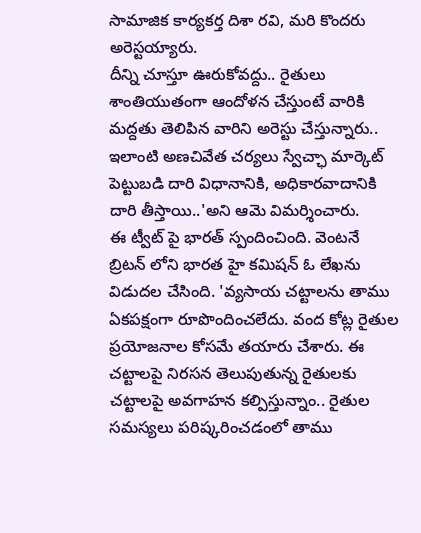సామాజిక కార్యకర్త దిశా రవి, మరి కొందరు అరెస్టయ్యారు.
దీన్ని చూస్తూ ఊరుకోవద్దు.. రైతులు శాంతియుతంగా ఆందోళన చేస్తుంటే వారికి మద్దతు తెలిపిన వారిని అరెస్టు చేస్తున్నారు.. ఇలాంటి అణచివేత చర్యలు స్వేచ్ఛా మార్కెట్ పెట్టుబడి దారి విధానానికి, అధికారవాదానికి దారి తీస్తాయి..'అని ఆమె విమర్శించారు.
ఈ ట్వీట్ పై భారత్ స్పందించింది. వెంటనే బ్రిటన్ లోని భారత హై కమిషన్ ఓ లేఖను విడుదల చేసింది. 'వ్యసాయ చట్టాలను తాము ఏకపక్షంగా రూపొందించలేదు. వంద కోట్ల రైతుల ప్రయోజనాల కోసమే తయారు చేశారు. ఈ చట్టాలపై నిరసన తెలుపుతున్న రైతులకు చట్టాలపై అవగాహన కల్పిస్తున్నాం.. రైతుల సమస్యలు పరిష్కరించడంలో తాము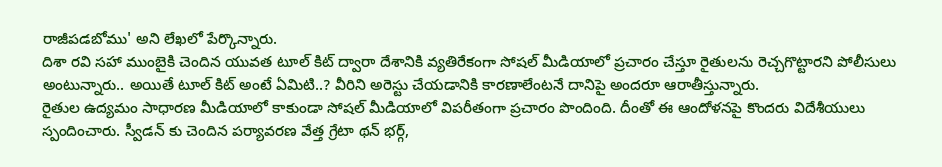రాజీపడబోము' అని లేఖలో పేర్కొన్నారు.
దిశా రవి సహా ముంబైకి చెందిన యువత టూల్ కిట్ ద్వారా దేశానికి వ్యతిరేకంగా సోషల్ మీడియాలో ప్రచారం చేస్తూ రైతులను రెచ్చగొట్టారని పోలీసులు అంటున్నారు.. అయితే టూల్ కిట్ అంటే ఏమిటి..? వీరిని అరెస్టు చేయడానికి కారణాలేంటనే దానిపై అందరూ ఆరాతీస్తున్నారు.
రైతుల ఉద్యమం సాధారణ మీడియాలో కాకుండా సోషల్ మీడియాలో విపరీతంగా ప్రచారం పొందింది. దీంతో ఈ ఆందోళనపై కొందరు విదేశీయులు స్పందించారు. స్వీడన్ కు చెందిన పర్యావరణ వేత్త గ్రేటా థన్ భర్గ్,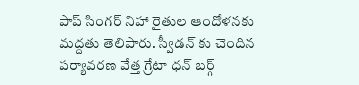పాప్ సింగర్ నిహా రైతుల ఆందోళనకు మద్దతు తెలిపారు. స్వీడన్ కు చెందిన పర్యావరణ వేత్త గ్రేటా ధన్ బర్గ్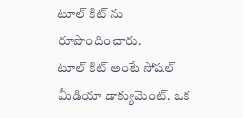టూల్ కిట్ ను రూపొందించారు.
టూల్ కిట్ అంటే సోషల్ మీడియా డాక్యుమెంట్. ఒక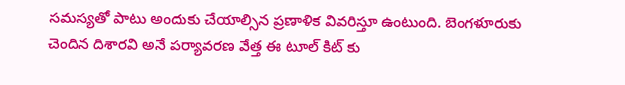సమస్యతో పాటు అందుకు చేయాల్సిన ప్రణాళిక వివరిస్తూ ఉంటుంది. బెంగళూరుకు చెందిన దిశారవి అనే పర్యావరణ వేత్త ఈ టూల్ కిట్ కు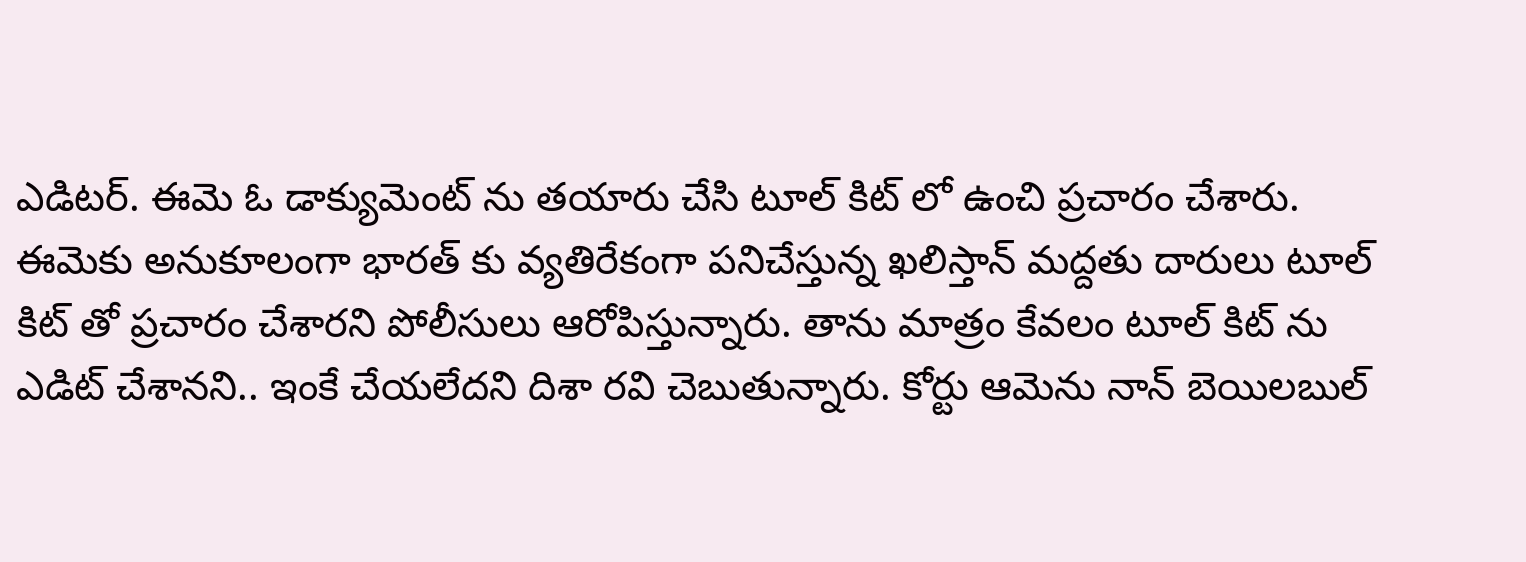ఎడిటర్. ఈమె ఓ డాక్యుమెంట్ ను తయారు చేసి టూల్ కిట్ లో ఉంచి ప్రచారం చేశారు.
ఈమెకు అనుకూలంగా భారత్ కు వ్యతిరేకంగా పనిచేస్తున్న ఖలిస్తాన్ మద్దతు దారులు టూల్ కిట్ తో ప్రచారం చేశారని పోలీసులు ఆరోపిస్తున్నారు. తాను మాత్రం కేవలం టూల్ కిట్ ను ఎడిట్ చేశానని.. ఇంకే చేయలేదని దిశా రవి చెబుతున్నారు. కోర్టు ఆమెను నాన్ బెయిలబుల్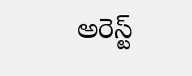అరెస్ట్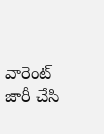వారెంట్ జారీ చేసి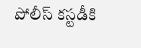పోలీస్ కస్టడీకి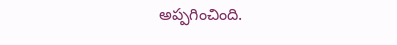అప్పగించింది.